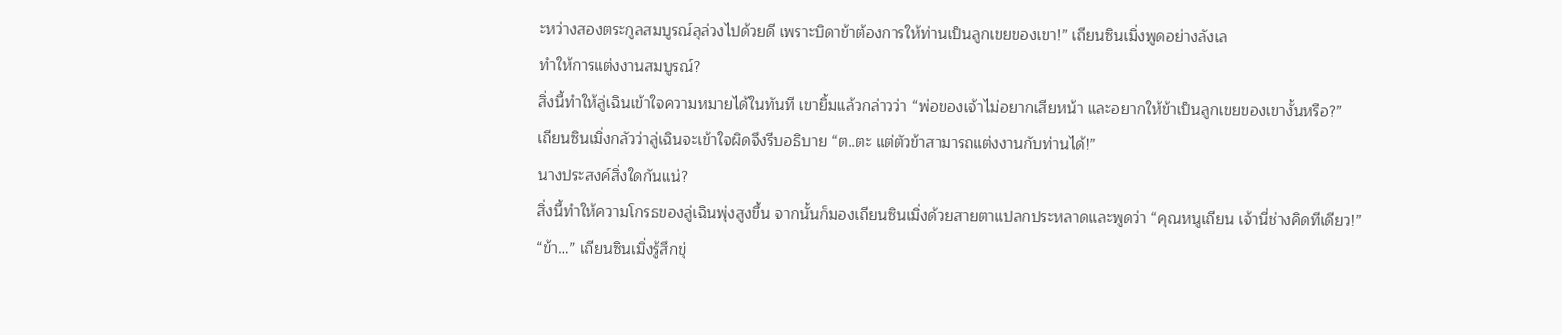ะหว่างสองตระกูลสมบูรณ์ลุล่วงไปด้วยดี เพราะบิดาข้าต้องการให้ท่านเป็นลูกเขยของเขา!” เถียนซินเมิ่งพูดอย่างลังเล
ทำให้การแต่งงานสมบูรณ์?
สิ่งนี้ทำให้ลู่เฉินเข้าใจความหมายได้ในทันที เขายิ้มแล้วกล่าวว่า “พ่อของเจ้าไม่อยากเสียหน้า และอยากให้ข้าเป็นลูกเขยของเขางั้นหรือ?”
เถียนซินเมิ่งกลัวว่าลู่เฉินจะเข้าใจผิดจึงรีบอธิบาย “ต..ตะ แต่ตัวข้าสามารถแต่งงานกับท่านได้!”
นางประสงค์สิ่งใดกันแน่?
สิ่งนี้ทำให้ความโกรธของลู่เฉินพุ่งสูงขึ้น จากนั้นก็มองเถียนซินเมิ่งด้วยสายตาแปลกประหลาดและพูดว่า “คุณหนูเถียน เจ้านี่ช่างคิดทีเดียว!”
“ข้า…” เถียนซินเมิ่งรู้สึกขุ่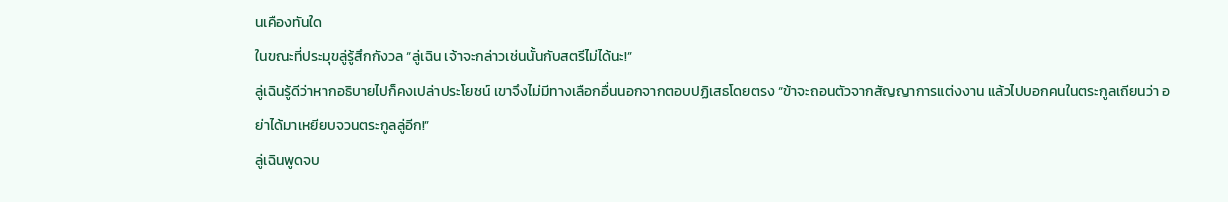นเคืองทันใด
ในขณะที่ประมุขลู่รู้สึกกังวล “ลู่เฉิน เจ้าจะกล่าวเช่นนั้นกับสตรีไม่ได้นะ!”
ลู่เฉินรู้ดีว่าหากอธิบายไปก็คงเปล่าประโยชน์ เขาจึงไม่มีทางเลือกอื่นนอกจากตอบปฏิเสธโดยตรง “ข้าจะถอนตัวจากสัญญาการแต่งงาน แล้วไปบอกคนในตระกูลเถียนว่า อย่าได้มาเหยียบจวนตระกูลลู่อีก!”
ลู่เฉินพูดจบ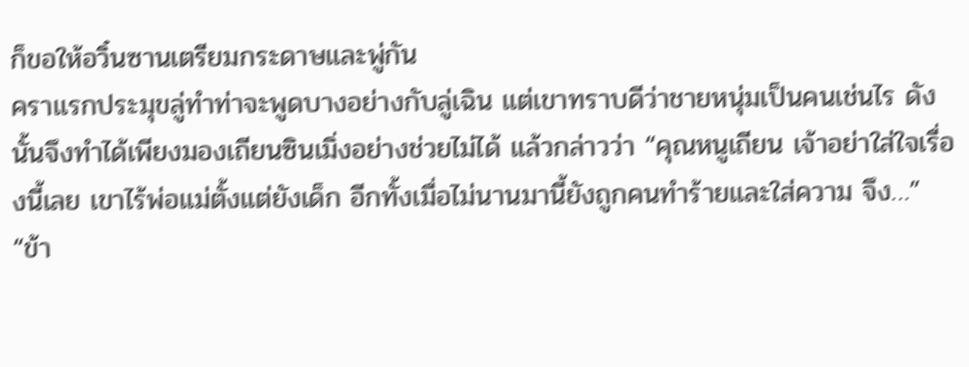ก็ขอให้อวิ๋นซานเตรียมกระดาษและพู่กัน
คราแรกประมุขลู่ทำท่าจะพูดบางอย่างกับลู่เฉิน แต่เขาทราบดีว่าชายหนุ่มเป็นคนเช่นไร ดังนั้นจึงทำได้เพียงมองเถียนซินเมิ่งอย่างช่วยไม่ได้ แล้วกล่าวว่า “คุณหนูเถียน เจ้าอย่าใส่ใจเรื่องนี้เลย เขาไร้พ่อแม่ตั้งแต่ยังเด็ก อีกทั้งเมื่อไม่นานมานี้ยังถูกคนทำร้ายและใส่ความ จึง…”
“ข้า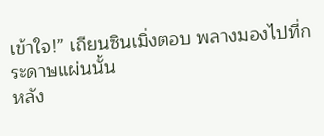เข้าใจ!” เถียนซินเมิ่งตอบ พลางมองไปที่กระดาษแผ่นนั้น
หลัง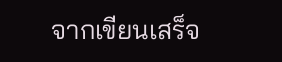จากเขียนเสร็จ